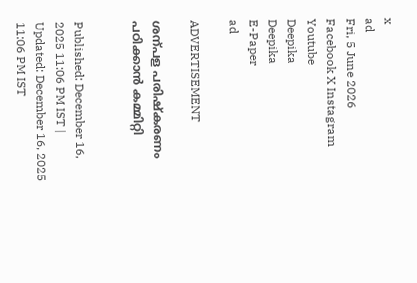x
ad
Fri, 5 June 2026
Facebook X Instagram Youtube
Deepika
Deepika
E-Paper
ad

ADVERTISEMENT

ശന്പള പരിഷ്കരണം പഠിക്കാൻ കമ്മിറ്റി


Published: December 16, 2025 11:06 PM IST | Updated: December 16, 2025 11:06 PM IST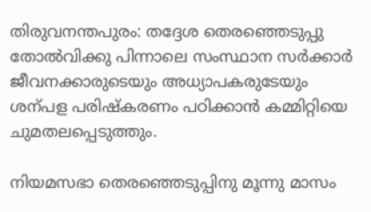തിരുവനന്തപുരം: തദ്ദേശ തെരഞ്ഞെടുപ്പു തോൽവിക്കു പിന്നാലെ സംസ്ഥാന സർക്കാർ ജീവനക്കാരുടെയും അധ്യാപകരുടേയും ശന്പള പരിഷ്കരണം പഠിക്കാൻ കമ്മിറ്റിയെ ചുമതലപ്പെടുത്തും.

നിയമസഭാ തെരഞ്ഞെടുപ്പിനു മൂന്നു മാസം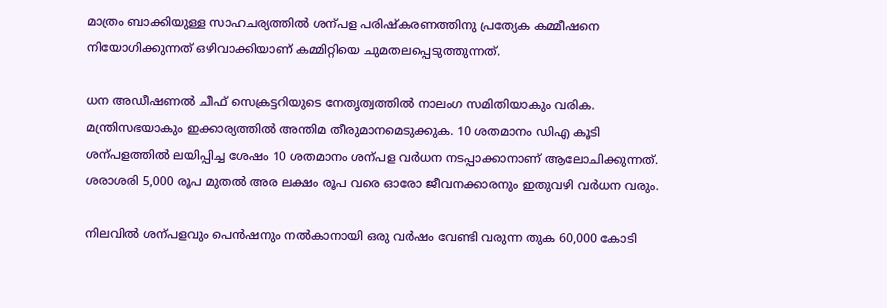മാത്രം ബാക്കിയുള്ള സാഹചര്യത്തിൽ ശന്പള പരിഷ്കരണത്തിനു പ്രത്യേക കമ്മീഷനെ നിയോഗിക്കുന്നത് ഒഴിവാക്കിയാണ് കമ്മിറ്റിയെ ചുമതലപ്പെടുത്തുന്നത്.

ധന അഡീഷണൽ ചീഫ് സെക്രട്ടറിയുടെ നേതൃത്വത്തിൽ നാലംഗ സമിതിയാകും വരിക. മന്ത്രിസഭയാകും ഇക്കാര്യത്തിൽ അന്തിമ തീരുമാനമെടുക്കുക. 10 ശതമാനം ഡിഎ കൂടി ശന്പളത്തിൽ ലയിപ്പിച്ച ശേഷം 10 ശതമാനം ശന്പള വർധന നടപ്പാക്കാനാണ് ആലോചിക്കുന്നത്. ശരാശരി 5,000 രൂപ മുതൽ അര ലക്ഷം രൂപ വരെ ഓരോ ജീവനക്കാരനും ഇതുവഴി വർധന വരും.

നിലവിൽ ശന്പളവും പെൻഷനും നൽകാനായി ഒരു വർഷം വേണ്ടി വരുന്ന തുക 60,000 കോടി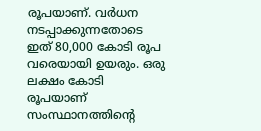രൂപയാണ്. വർധന നടപ്പാക്കുന്നതോടെ ഇത് 80,000 കോടി രൂപ വരെയായി ഉയരും. ഒരു ലക്ഷം കോടി രൂപയാണ് സംസ്ഥാനത്തിന്‍റെ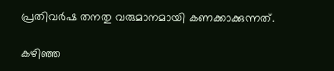പ്രതിവർഷ തനതു വരുമാനമായി കണക്കാക്കുന്നത്.

കഴിഞ്ഞ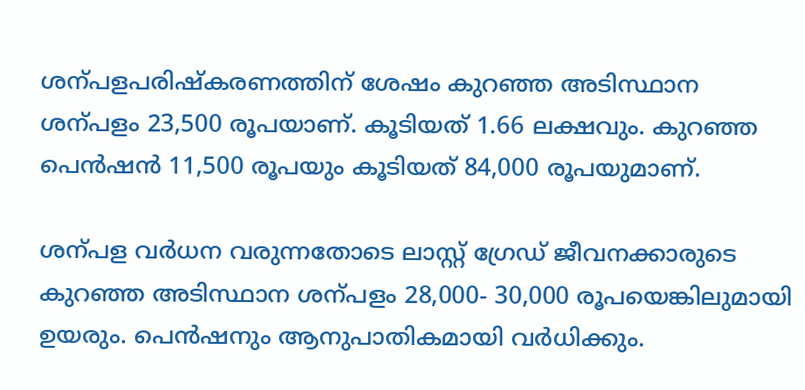ശന്പളപരിഷ്കരണത്തിന് ശേഷം കുറഞ്ഞ അടിസ്ഥാന ശന്പളം 23,500 രൂപയാണ്. കൂടിയത് 1.66 ലക്ഷവും. കുറഞ്ഞ പെൻഷൻ 11,500 രൂപയും കൂടിയത് 84,000 രൂപയുമാണ്.

ശന്പള വർധന വരുന്നതോടെ ലാസ്റ്റ് ഗ്രേഡ് ജീവനക്കാരുടെ കുറഞ്ഞ അടിസ്ഥാന ശന്പളം 28,000- 30,000 രൂപയെങ്കിലുമായി ഉയരും. പെൻഷനും ആനുപാതികമായി വർധിക്കും.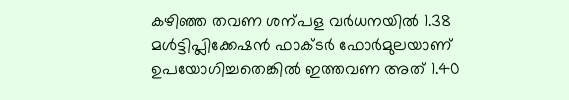കഴിഞ്ഞ തവണ ശന്പള വർധനയിൽ 1.38 മൾട്ടിപ്ലിക്കേഷൻ ഫാക്ടർ ഫോർമുലയാണ് ഉപയോഗിച്ചതെങ്കിൽ ഇത്തവണ അത് 1.40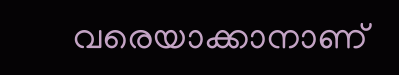വരെയാക്കാനാണ്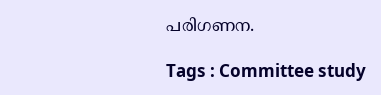പരിഗണന.

Tags : Committee study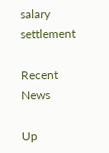salary settlement

Recent News

Up